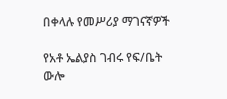በቀላሉ የመሥሪያ ማገናኛዎች

የአቶ ኤልያስ ገብሩ የፍ/ቤት ውሎ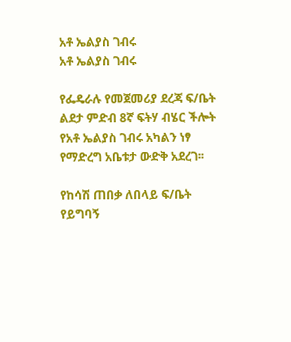አቶ ኤልያስ ገብሩ
አቶ ኤልያስ ገብሩ

የፌዴራሉ የመጀመሪያ ደረጃ ፍ/ቤት ልደታ ምድብ 8ኛ ፍትሃ ብሄር ችሎት የአቶ ኤልያስ ገብሩ አካልን ነፃ የማድረግ አቤቱታ ውድቅ አደረገ፡፡

የከሳሽ ጠበቃ ለበላይ ፍ/ቤት የይግባኝ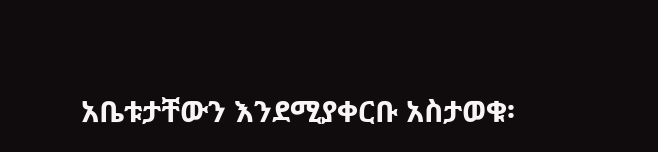አቤቱታቸውን እንደሚያቀርቡ አስታወቁ፡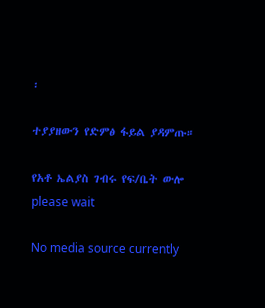፡

ተያያዘውን የድምፅ ፋይል ያዳምጡ።

የአቶ ኤልያስ ገብሩ የፍ/ቤት ውሎ
please wait

No media source currently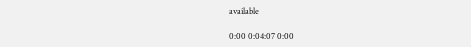available

0:00 0:04:07 0:00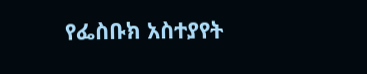የፌስቡክ አስተያየት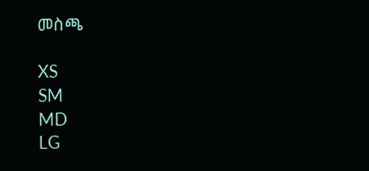መስጫ

XS
SM
MD
LG